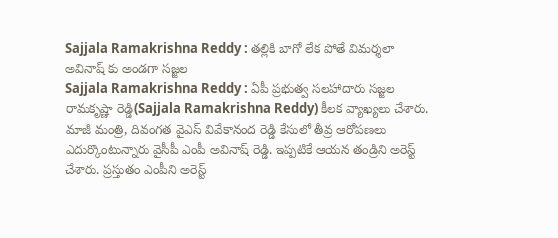Sajjala Ramakrishna Reddy : తల్లికి బాగో లేక పోతే విమర్శలా
అవినాష్ కు అండగా సజ్జల
Sajjala Ramakrishna Reddy : ఏపీ ప్రభుత్వ సలహాదారు సజ్జల రామకృష్ణా రెడ్డి(Sajjala Ramakrishna Reddy) కీలక వ్యాఖ్యలు చేశారు. మాజీ మంత్రి, దివంగత వైఎస్ వివేకానంద రెడ్డి కేసులో తీవ్ర ఆరోపణలు ఎదుర్కొంటున్నారు వైసీపీ ఎంపీ అవినాష్ రెడ్డి. ఇప్పటికే ఆయన తండ్రిని అరెస్ట్ చేశారు. ప్రస్తుతం ఎంపీని అరెస్ట్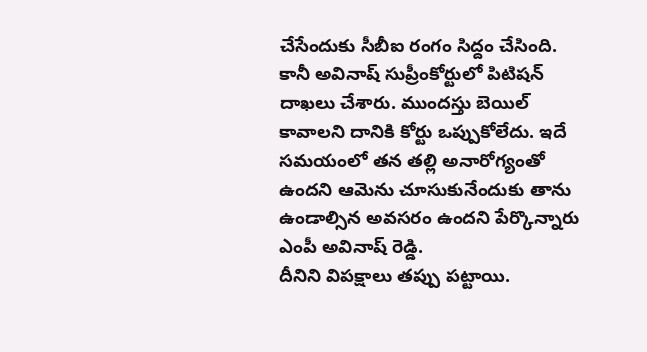చేసేందుకు సీబీఐ రంగం సిద్దం చేసింది. కానీ అవినాష్ సుప్రీంకోర్టులో పిటిషన్ దాఖలు చేశారు. ముందస్తు బెయిల్ కావాలని దానికి కోర్టు ఒప్పుకోలేదు. ఇదే సమయంలో తన తల్లి అనారోగ్యంతో ఉందని ఆమెను చూసుకునేందుకు తాను ఉండాల్సిన అవసరం ఉందని పేర్కొన్నారు ఎంపీ అవినాష్ రెడ్డి.
దీనిని విపక్షాలు తప్పు పట్టాయి.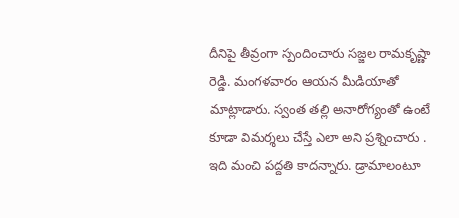దీనిపై తీవ్రంగా స్పందించారు సజ్జల రామకృష్ణా రెడ్డి. మంగళవారం ఆయన మీడియాతో మాట్లాడారు. స్వంత తల్లి అనారోగ్యంతో ఉంటే కూడా విమర్శలు చేస్తే ఎలా అని ప్రశ్నించారు . ఇది మంచి పద్దతి కాదన్నారు. డ్రామాలంటూ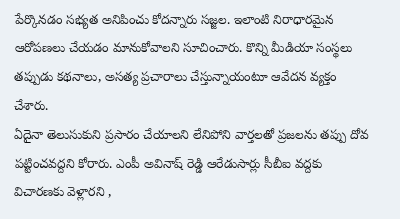పేర్కొనడం సభ్యత అనిపించు కోదన్నారు సజ్జల. ఇలాంటి నిరాధారమైన ఆరోపణలు చేయడం మానుకోవాలని సూచించారు. కొన్ని మీడియా సంస్థలు తప్పుడు కథనాలు, అసత్య ప్రచారాలు చేస్తున్నాయంటూ ఆవేదన వ్యక్తం చేశారు.
ఏదైనా తెలుసుకుని ప్రసారం చేయాలని లేనిపోని వార్తలతో ప్రజలను తప్పు దోవ పట్టించవద్దని కోరారు. ఎంపీ అవినాష్ రెడ్డి ఆరేడుసార్లు సీబీఐ వద్దకు విచారణకు వెళ్లారని ,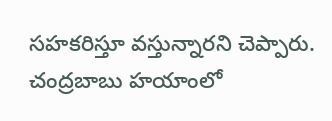సహకరిస్తూ వస్తున్నారని చెప్పారు. చంద్రబాబు హయాంలో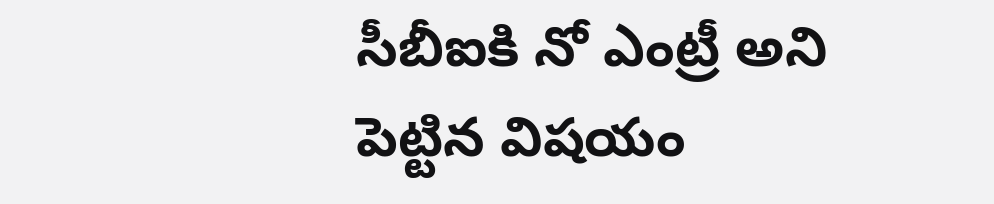సీబీఐకి నో ఎంట్రీ అని పెట్టిన విషయం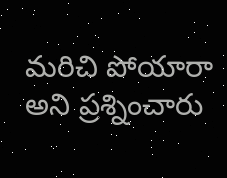మరిచి పోయారా అని ప్రశ్నించారు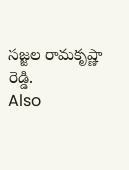సజ్జల రామకృష్ణా రెడ్డి.
Also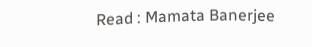Read : Mamata Banerjee